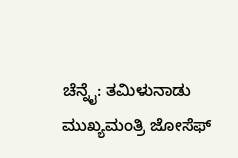ಚೆನ್ನೈ: ತಮಿಳುನಾಡು ಮುಖ್ಯಮಂತ್ರಿ ಜೋಸೆಫ್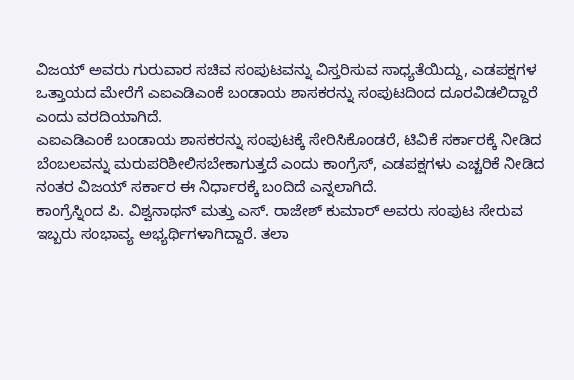ವಿಜಯ್ ಅವರು ಗುರುವಾರ ಸಚಿವ ಸಂಪುಟವನ್ನು ವಿಸ್ತರಿಸುವ ಸಾಧ್ಯತೆಯಿದ್ದು, ಎಡಪಕ್ಷಗಳ ಒತ್ತಾಯದ ಮೇರೆಗೆ ಎಐಎಡಿಎಂಕೆ ಬಂಡಾಯ ಶಾಸಕರನ್ನು ಸಂಪುಟದಿಂದ ದೂರವಿಡಲಿದ್ದಾರೆ ಎಂದು ವರದಿಯಾಗಿದೆ.
ಎಐಎಡಿಎಂಕೆ ಬಂಡಾಯ ಶಾಸಕರನ್ನು ಸಂಪುಟಕ್ಕೆ ಸೇರಿಸಿಕೊಂಡರೆ, ಟಿವಿಕೆ ಸರ್ಕಾರಕ್ಕೆ ನೀಡಿದ ಬೆಂಬಲವನ್ನು ಮರುಪರಿಶೀಲಿಸಬೇಕಾಗುತ್ತದೆ ಎಂದು ಕಾಂಗ್ರೆಸ್, ಎಡಪಕ್ಷಗಳು ಎಚ್ಚರಿಕೆ ನೀಡಿದ ನಂತರ ವಿಜಯ್ ಸರ್ಕಾರ ಈ ನಿರ್ಧಾರಕ್ಕೆ ಬಂದಿದೆ ಎನ್ನಲಾಗಿದೆ.
ಕಾಂಗ್ರೆಸ್ನಿಂದ ಪಿ. ವಿಶ್ವನಾಥನ್ ಮತ್ತು ಎಸ್. ರಾಜೇಶ್ ಕುಮಾರ್ ಅವರು ಸಂಪುಟ ಸೇರುವ ಇಬ್ಬರು ಸಂಭಾವ್ಯ ಅಭ್ಯರ್ಥಿಗಳಾಗಿದ್ದಾರೆ. ತಲಾ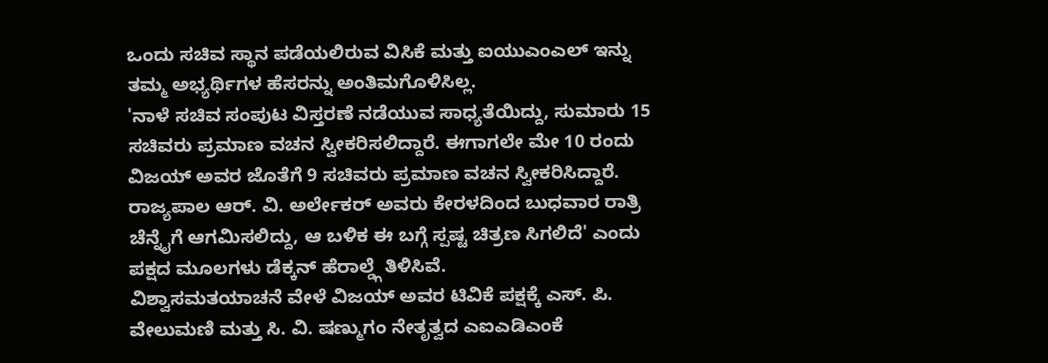ಒಂದು ಸಚಿವ ಸ್ಥಾನ ಪಡೆಯಲಿರುವ ವಿಸಿಕೆ ಮತ್ತು ಐಯುಎಂಎಲ್ ಇನ್ನು ತಮ್ಮ ಅಭ್ಯರ್ಥಿಗಳ ಹೆಸರನ್ನು ಅಂತಿಮಗೊಳಿಸಿಲ್ಲ.
'ನಾಳೆ ಸಚಿವ ಸಂಪುಟ ವಿಸ್ತರಣೆ ನಡೆಯುವ ಸಾಧ್ಯತೆಯಿದ್ದು, ಸುಮಾರು 15 ಸಚಿವರು ಪ್ರಮಾಣ ವಚನ ಸ್ವೀಕರಿಸಲಿದ್ದಾರೆ. ಈಗಾಗಲೇ ಮೇ 10 ರಂದು ವಿಜಯ್ ಅವರ ಜೊತೆಗೆ 9 ಸಚಿವರು ಪ್ರಮಾಣ ವಚನ ಸ್ವೀಕರಿಸಿದ್ದಾರೆ. ರಾಜ್ಯಪಾಲ ಆರ್. ವಿ. ಅರ್ಲೇಕರ್ ಅವರು ಕೇರಳದಿಂದ ಬುಧವಾರ ರಾತ್ರಿ ಚೆನ್ನೈಗೆ ಆಗಮಿಸಲಿದ್ದು, ಆ ಬಳಿಕ ಈ ಬಗ್ಗೆ ಸ್ಪಷ್ಟ ಚಿತ್ರಣ ಸಿಗಲಿದೆ' ಎಂದು ಪಕ್ಷದ ಮೂಲಗಳು ಡೆಕ್ಕನ್ ಹೆರಾಲ್ಡ್ಗೆ ತಿಳಿಸಿವೆ.
ವಿಶ್ವಾಸಮತಯಾಚನೆ ವೇಳೆ ವಿಜಯ್ ಅವರ ಟಿವಿಕೆ ಪಕ್ಷಕ್ಕೆ ಎಸ್. ಪಿ. ವೇಲುಮಣಿ ಮತ್ತು ಸಿ. ವಿ. ಷಣ್ಮುಗಂ ನೇತೃತ್ವದ ಎಐಎಡಿಎಂಕೆ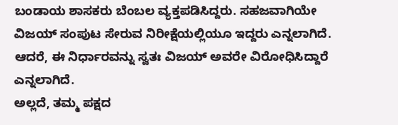ಬಂಡಾಯ ಶಾಸಕರು ಬೆಂಬಲ ವ್ಯಕ್ತಪಡಿಸಿದ್ದರು. ಸಹಜವಾಗಿಯೇ ವಿಜಯ್ ಸಂಪುಟ ಸೇರುವ ನಿರೀಕ್ಷೆಯಲ್ಲಿಯೂ ಇದ್ದರು ಎನ್ನಲಾಗಿದೆ. ಆದರೆ, ಈ ನಿರ್ಧಾರವನ್ನು ಸ್ವತಃ ವಿಜಯ್ ಅವರೇ ವಿರೋಧಿಸಿದ್ದಾರೆ ಎನ್ನಲಾಗಿದೆ.
ಅಲ್ಲದೆ, ತಮ್ಮ ಪಕ್ಷದ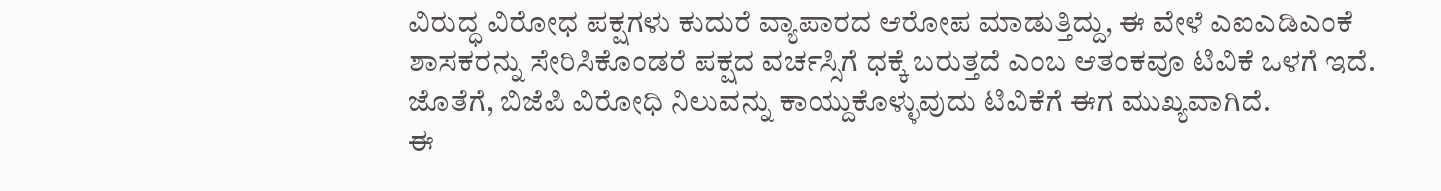ವಿರುದ್ಧ ವಿರೋಧ ಪಕ್ಷಗಳು ಕುದುರೆ ವ್ಯಾಪಾರದ ಆರೋಪ ಮಾಡುತ್ತಿದ್ದು, ಈ ವೇಳೆ ಎಐಎಡಿಎಂಕೆ ಶಾಸಕರನ್ನು ಸೇರಿಸಿಕೊಂಡರೆ ಪಕ್ಷದ ವರ್ಚಸ್ಸಿಗೆ ಧಕ್ಕೆ ಬರುತ್ತದೆ ಎಂಬ ಆತಂಕವೂ ಟಿವಿಕೆ ಒಳಗೆ ಇದೆ. ಜೊತೆಗೆ, ಬಿಜೆಪಿ ವಿರೋಧಿ ನಿಲುವನ್ನು ಕಾಯ್ದುಕೊಳ್ಳುವುದು ಟಿವಿಕೆಗೆ ಈಗ ಮುಖ್ಯವಾಗಿದೆ.
ಈ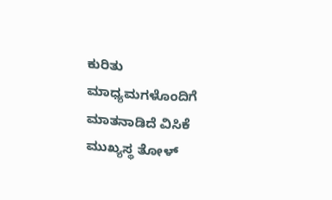ಕುರಿತು ಮಾಧ್ಯಮಗಳೊಂದಿಗೆ ಮಾತನಾಡಿದೆ ವಿಸಿಕೆ ಮುಖ್ಯಸ್ಥ ತೋಳ್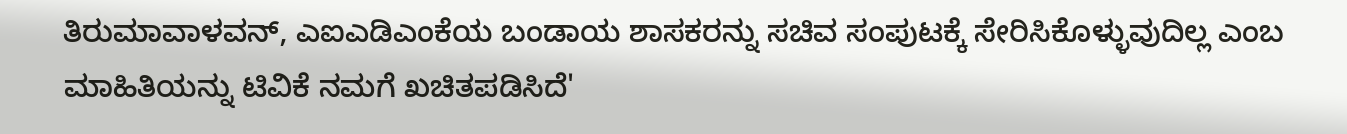ತಿರುಮಾವಾಳವನ್, ಎಐಎಡಿಎಂಕೆಯ ಬಂಡಾಯ ಶಾಸಕರನ್ನು ಸಚಿವ ಸಂಪುಟಕ್ಕೆ ಸೇರಿಸಿಕೊಳ್ಳುವುದಿಲ್ಲ ಎಂಬ ಮಾಹಿತಿಯನ್ನು ಟಿವಿಕೆ ನಮಗೆ ಖಚಿತಪಡಿಸಿದೆ'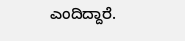ಎಂದಿದ್ದಾರೆ.